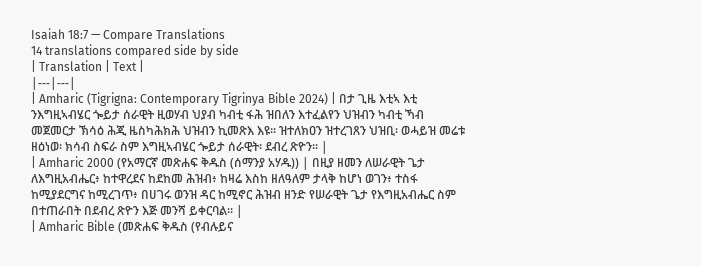Isaiah 18:7 — Compare Translations
14 translations compared side by side
| Translation | Text |
|---|---|
| Amharic (Tigrigna: Contemporary Tigrinya Bible 2024) | በታ ጊዜ እቲኣ እቲ ንእግዚኣብሄር ጐይታ ሰራዊት ዚወሃብ ህያብ ካብቲ ፋሕ ዝበለን እተፈልየን ህዝብን ካብቲ ኻብ መጀመርታ ኽሳዕ ሕጂ ዜስካሕክሕ ህዝብን ኪመጽእ እዩ። ዝተለክዐን ዝተረገጸን ህዝቢ፡ ወሓይዝ መሬቱ ዘዕነወ፡ ክሳብ ስፍራ ስም እግዚኣብሄር ጐይታ ሰራዊት፡ ደብረ ጽዮን። |
| Amharic 2000 (የአማርኛ መጽሐፍ ቅዱስ (ሰማንያ አሃዱ)) | በዚያ ዘመን ለሠራዊት ጌታ ለእግዚአብሔር፥ ከተዋረደና ከደከመ ሕዝብ፥ ከዛሬ እስከ ዘለዓለም ታላቅ ከሆነ ወገን፥ ተስፋ ከሚያደርግና ከሚረገጥ፥ በሀገሩ ወንዝ ዳር ከሚኖር ሕዝብ ዘንድ የሠራዊት ጌታ የእግዚአብሔር ስም በተጠራበት በደብረ ጽዮን እጅ መንሻ ይቀርባል። |
| Amharic Bible (መጽሐፍ ቅዱስ (የብሉይና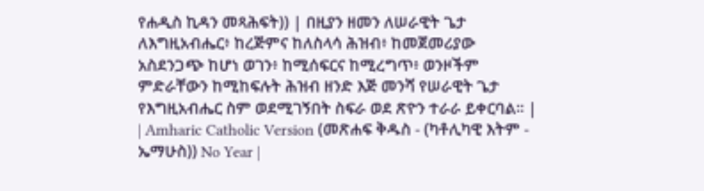የሐዲስ ኪዳን መጻሕፍት)) | በዚያን ዘመን ለሠራዊት ጌታ ለእግዚአብሔር፥ ከረጅምና ከለስላሳ ሕዝብ፥ ከመጀመሪያው አስደንጋጭ ከሆነ ወገን፥ ከሚሰፍርና ከሚረግጥ፥ ወንዞችም ምድራቸውን ከሚከፍሉት ሕዝብ ዘንድ እጅ መንሻ የሠራዊት ጌታ የእግዚአብሔር ስም ወደሚገኝበት ስፍራ ወደ ጽዮን ተራራ ይቀርባል። |
| Amharic Catholic Version (መጽሐፍ ቅዱስ - (ካቶሊካዊ እትም - ኤማሁስ)) No Year |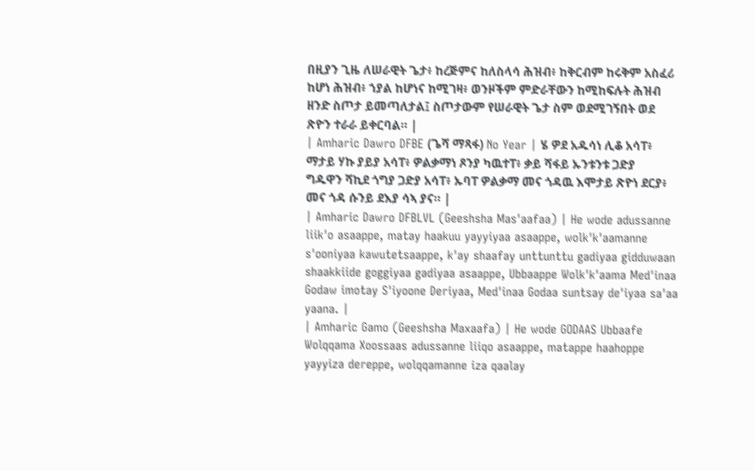በዚያን ጊዜ ለሠራዊት ጌታ፥ ከረጅምና ከለስላሳ ሕዝብ፥ ከቅርብም ከሩቅም አስፈሪ ከሆነ ሕዝብ፥ ኀያል ከሆነና ከሚገዛ፥ ወንዞችም ምድራቸውን ከሚከፍሉት ሕዝብ ዘንድ ስጦታ ይመጣለታል፤ ስጦታውም የሠራዊት ጌታ ስም ወደሚገኝበት ወደ ጽዮን ተራራ ይቀርባል። |
| Amharic Dawro DFBE (ጌሻ ማጻፋ) No Year | ሄ ዎደ አዱሳነ ሊቆ አሳፐ፥ ማታይ ሃኩ ያይያ አሳፐ፥ ዎልቃማነ ጾንያ ካዉተፐ፥ ቃይ ሻፋይ ኡንቱንቱ ጋድያ ግዱዋን ሻኪደ ጎግያ ጋድያ አሳፐ፥ ኡባፐ ዎልቃማ መና ጎዳዉ እሞታይ ጽዮነ ደርያ፥ መና ጎዳ ሱንይ ደእያ ሳኣ ያና። |
| Amharic Dawro DFBLVL (Geeshsha Mas'aafaa) | He wode adussanne liik'o asaappe, matay haakuu yayyiyaa asaappe, wolk'k'aamanne s'ooniyaa kawutetsaappe, k'ay shaafay unttunttu gadiyaa gidduwaan shaakkiide goggiyaa gadiyaa asaappe, Ubbaappe Wolk'k'aama Med'inaa Godaw imotay S'iyoone Deriyaa, Med'inaa Godaa suntsay de'iyaa sa'aa yaana. |
| Amharic Gamo (Geeshsha Maxaafa) | He wode GODAAS Ubbaafe Wolqqama Xoossaas adussanne liiqo asaappe, matappe haahoppe yayyiza dereppe, wolqqamanne iza qaalay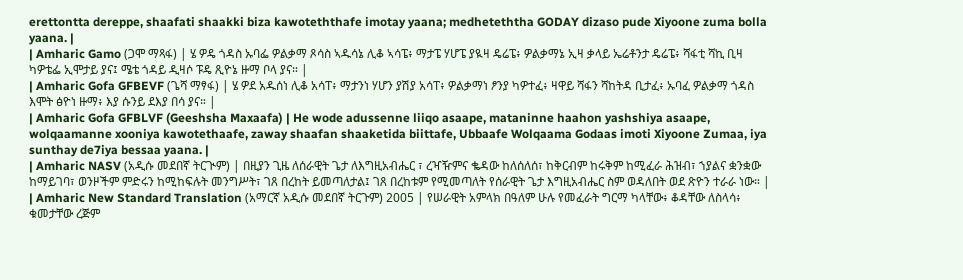erettontta dereppe, shaafati shaakki biza kawoteththafe imotay yaana; medheteththa GODAY dizaso pude Xiyoone zuma bolla yaana. |
| Amharic Gamo (ጋሞ ማጻፋ) | ሄ ዎዴ ጎዳስ ኡባፌ ዎልቃማ ጾሳስ ኣዱሳኔ ሊቆ ኣሳፔ፥ ማታፔ ሃሆፔ ያዪዛ ዴሬፔ፥ ዎልቃማኔ ኢዛ ቃላይ ኤሬቶንታ ዴሬፔ፥ ሻፋቲ ሻኪ ቢዛ ካዎቴፌ ኢሞታይ ያና፤ ሜቴ ጎዳይ ዲዛሶ ፑዴ ጺዮኔ ዙማ ቦላ ያና። |
| Amharic Gofa GFBEVF (ጌሻ ማፃፋ) | ሄ ዎደ አዱሰነ ሊቆ አሳፐ፥ ማታንነ ሃሆን ያሽያ አሳፐ፥ ዎልቃማነ ፆንያ ካዎተፈ፥ ዛዋይ ሻፋን ሻከትዳ ቢታፈ፥ ኡባፈ ዎልቃማ ጎዳስ እሞት ፅዮነ ዙማ፥ እያ ሱንይ ደእያ በሳ ያና። |
| Amharic Gofa GFBLVF (Geeshsha Maxaafa) | He wode adussenne liiqo asaape, mataninne haahon yashshiya asaape, wolqaamanne xooniya kawotethaafe, zaway shaafan shaaketida biittafe, Ubbaafe Wolqaama Godaas imoti Xiyoone Zumaa, iya sunthay de7iya bessaa yaana. |
| Amharic NASV (አዲሱ መደበኛ ትርጒም) | በዚያን ጊዜ ለሰራዊት ጌታ ለእግዚአብሔር ፣ ረዣዥምና ቈዳው ከለሰለሰ፣ ከቅርብም ከሩቅም ከሚፈራ ሕዝብ፣ ኀያልና ቋንቋው ከማይገባ፣ ወንዞችም ምድሩን ከሚከፍሉት መንግሥት፣ ገጸ በረከት ይመጣለታል፤ ገጸ በረከቱም የሚመጣለት የሰራዊት ጌታ እግዚአብሔር ስም ወዳለበት ወደ ጽዮን ተራራ ነው። |
| Amharic New Standard Translation (አማርኛ አዲሱ መደበኛ ትርጉም) 2005 | የሠራዊት አምላክ በዓለም ሁሉ የመፈራት ግርማ ካላቸው፥ ቆዳቸው ለስላሳ፥ ቁመታቸው ረጅም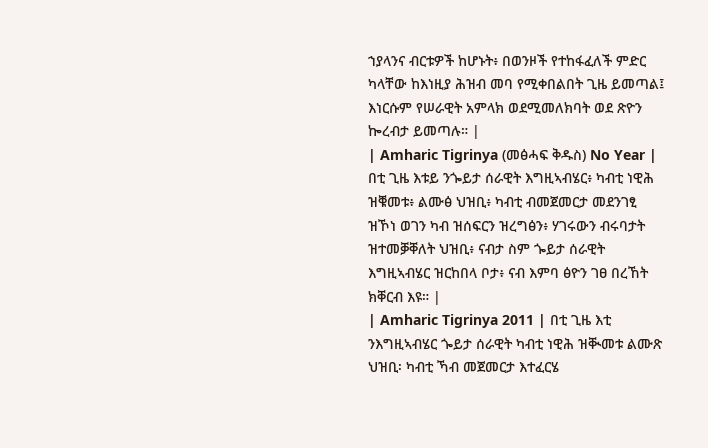ኀያላንና ብርቱዎች ከሆኑት፥ በወንዞች የተከፋፈለች ምድር ካላቸው ከእነዚያ ሕዝብ መባ የሚቀበልበት ጊዜ ይመጣል፤ እነርሱም የሠራዊት አምላክ ወደሚመለክባት ወደ ጽዮን ኰረብታ ይመጣሉ። |
| Amharic Tigrinya (መፅሓፍ ቅዱስ) No Year | በቲ ጊዜ እቱይ ንጐይታ ሰራዊት እግዚኣብሄር፥ ካብቲ ነዊሕ ዝቑመቱ፥ ልሙፅ ህዝቢ፥ ካብቲ ብመጀመርታ መደንገፂ ዝኾነ ወገን ካብ ዝሰፍርን ዝረግፅን፥ ሃገሩውን ብሩባታት ዝተመቓቐለት ህዝቢ፥ ናብታ ስም ጐይታ ሰራዊት እግዚኣብሄር ዝርከበላ ቦታ፥ ናብ እምባ ፅዮን ገፀ በረኸት ክቐርብ እዩ። |
| Amharic Tigrinya 2011 | በቲ ጊዜ እቲ ንእግዚኣብሄር ጐይታ ሰራዊት ካብቲ ነዊሕ ዝቚመቱ ልሙጽ ህዝቢ፡ ካብቲ ኻብ መጀመርታ እተፈርሄ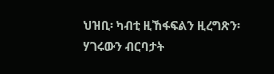ህዝቢ፡ ካብቲ ዚኸፋፍልን ዚረግጽን፡ ሃገሩውን ብርባታት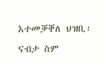እተመቓቐለ ህዝቢ፡ ናብታ ስም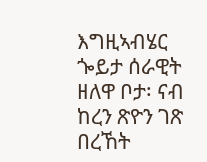እግዚኣብሄር ጐይታ ሰራዊት ዘለዋ ቦታ፡ ናብ ከረን ጽዮን ገጽ በረኸት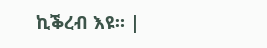ኪቕረብ እዩ። |